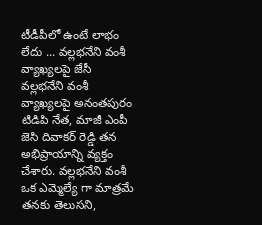టీడీపీలో ఉంటే లాభం లేదు ... వల్లభనేని వంశీ వ్యాఖ్యలపై జేసీ
వల్లభనేని వంశీ వ్యాఖ్యలపై అనంతపురం టిడిపి నేత, మాజీ ఎంపీ జెసి దివాకర్ రెడ్డి తన అభిప్రాయాన్ని వ్యక్తం చేశారు. వల్లభనేని వంశీ ఒక ఎమ్మెల్యే గా మాత్రమే తనకు తెలుసని,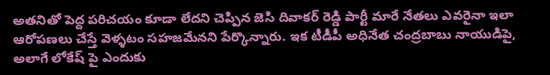అతనితో పెద్ద పరిచయం కూడా లేదని చెప్పిన జెసి దివాకర్ రెడ్డి పార్టీ మారే నేతలు ఎవరైనా ఇలా ఆరోపణలు చేస్తే వెళ్ళటం సహజమేనని పేర్కొన్నారు. ఇక టీడీపీ అధినేత చంద్రబాబు నాయుడిపై, అలాగే లోకేష్ పై ఎందుకు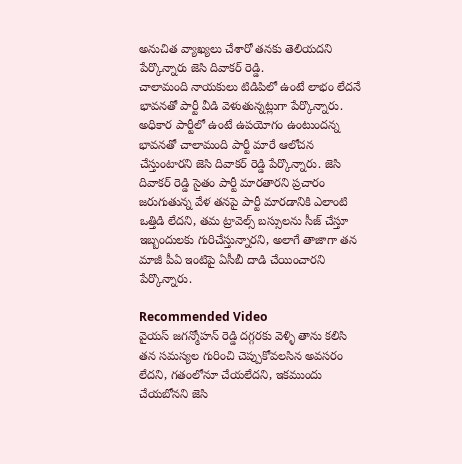అనుచిత వ్యాఖ్యలు చేశారో తనకు తెలియదని పేర్కొన్నారు జెసి దివాకర్ రెడ్డి.
చాలామంది నాయకులు టిడిపిలో ఉంటే లాభం లేదనే భావనతో పార్టీ వీడి వెళుతున్నట్లుగా పేర్కొన్నారు. అధికార పార్టీలో ఉంటే ఉపయోగం ఉంటుందన్న భావనతో చాలామంది పార్టీ మారే ఆలోచన చేస్తుంటారని జెసి దివాకర్ రెడ్డి పేర్కొన్నారు. జెసి దివాకర్ రెడ్డి సైతం పార్టీ మారతారని ప్రచారం జరుగుతున్న వేళ తనపై పార్టీ మారడానికి ఎలాంటి ఒత్తిడి లేదని, తమ ట్రావెల్స్ బస్సులను సీజ్ చేస్తూ ఇబ్బందులకు గురిచేస్తున్నారని, అలాగే తాజాగా తన మాజీ పీఏ ఇంటిపై ఏసీబీ దాడి చేయించారని పేర్కొన్నారు.

Recommended Video
వైయస్ జగన్మోహన్ రెడ్డి దగ్గరకు వెళ్ళి తాను కలిసి తన సమస్యల గురించి చెప్పుకోవలసిన అవసరం లేదని, గతంలోనూ చేయలేదని, ఇకముందు చేయబోనని జెసి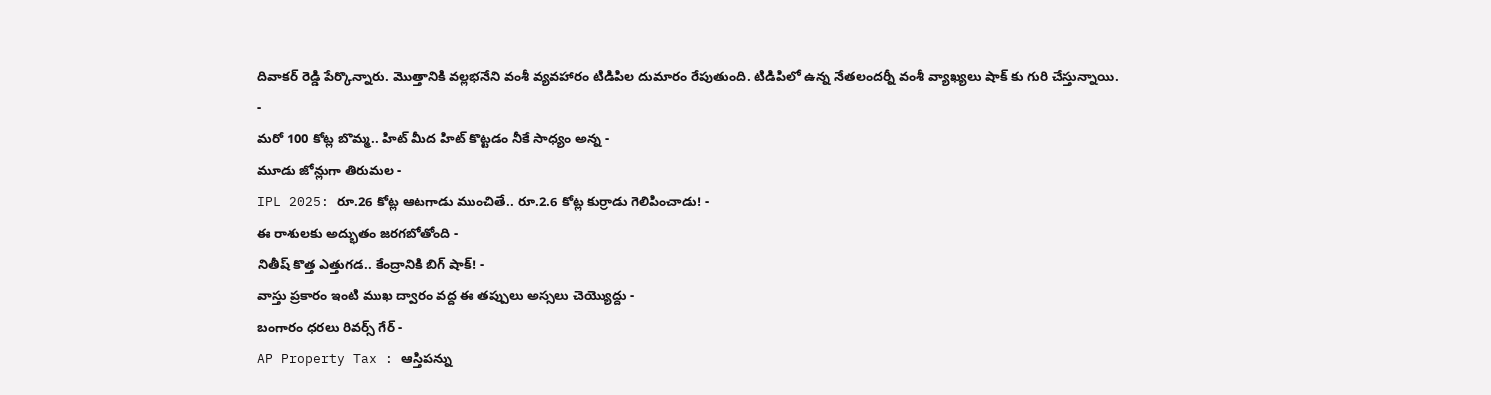దివాకర్ రెడ్డి పేర్కొన్నారు. మొత్తానికి వల్లభనేని వంశీ వ్యవహారం టిడిపిల దుమారం రేపుతుంది. టిడిపిలో ఉన్న నేతలందర్నీ వంశీ వ్యాఖ్యలు షాక్ కు గురి చేస్తున్నాయి.
-
మరో 100 కోట్ల బొమ్మ.. హిట్ మీద హిట్ కొట్టడం నీకే సాధ్యం అన్న -
మూడు జోన్లుగా తిరుమల -
IPL 2025: రూ.26 కోట్ల ఆటగాడు ముంచితే.. రూ.2.6 కోట్ల కుర్రాడు గెలిపించాడు! -
ఈ రాశులకు అద్భుతం జరగబోతోంది -
నితీష్ కొత్త ఎత్తుగడ.. కేంద్రానికి బిగ్ షాక్! -
వాస్తు ప్రకారం ఇంటి ముఖ ద్వారం వద్ద ఈ తప్పులు అస్సలు చెయ్యొద్దు -
బంగారం ధరలు రివర్స్ గేర్ -
AP Property Tax : ఆస్తిపన్ను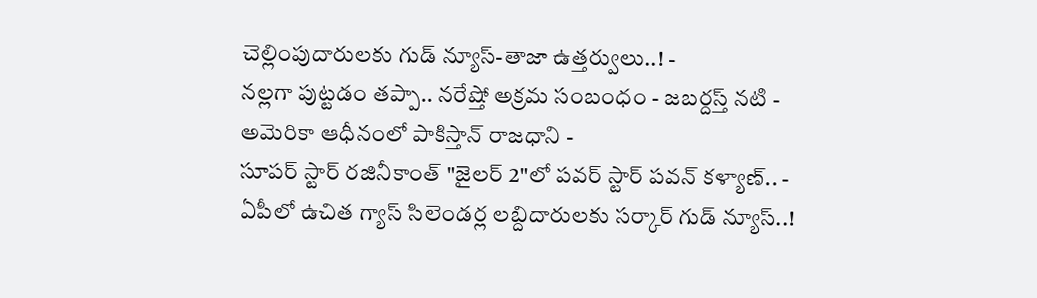చెల్లింపుదారులకు గుడ్ న్యూస్-తాజా ఉత్తర్వులు..! -
నల్లగా పుట్టడం తప్పా.. నరేష్తో అక్రమ సంబంధం - జబర్దస్త్ నటి -
అమెరికా ఆధీనంలో పాకిస్తాన్ రాజధాని -
సూపర్ స్టార్ రజినీకాంత్ "జైలర్ 2"లో పవర్ స్టార్ పవన్ కళ్యాణ్.. -
ఏపీలో ఉచిత గ్యాస్ సిలెండర్ల లబ్దిదారులకు సర్కార్ గుడ్ న్యూస్..!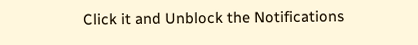Click it and Unblock the Notifications